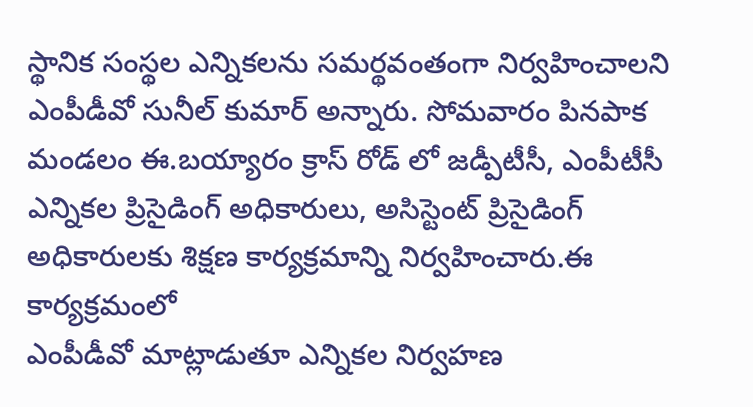స్థానిక సంస్థల ఎన్నికలను సమర్థవంతంగా నిర్వహించాలని ఎంపీడీవో సునీల్ కుమార్ అన్నారు. సోమవారం పినపాక మండలం ఈ.బయ్యారం క్రాస్ రోడ్ లో జడ్పీటీసీ, ఎంపీటీసీ ఎన్నికల ప్రిసైడింగ్ అధికారులు, అసిస్టెంట్ ప్రిసైడింగ్ అధికారులకు శిక్షణ కార్యక్రమాన్ని నిర్వహించారు.ఈ కార్యక్రమంలో
ఎంపీడీవో మాట్లాడుతూ ఎన్నికల నిర్వహణ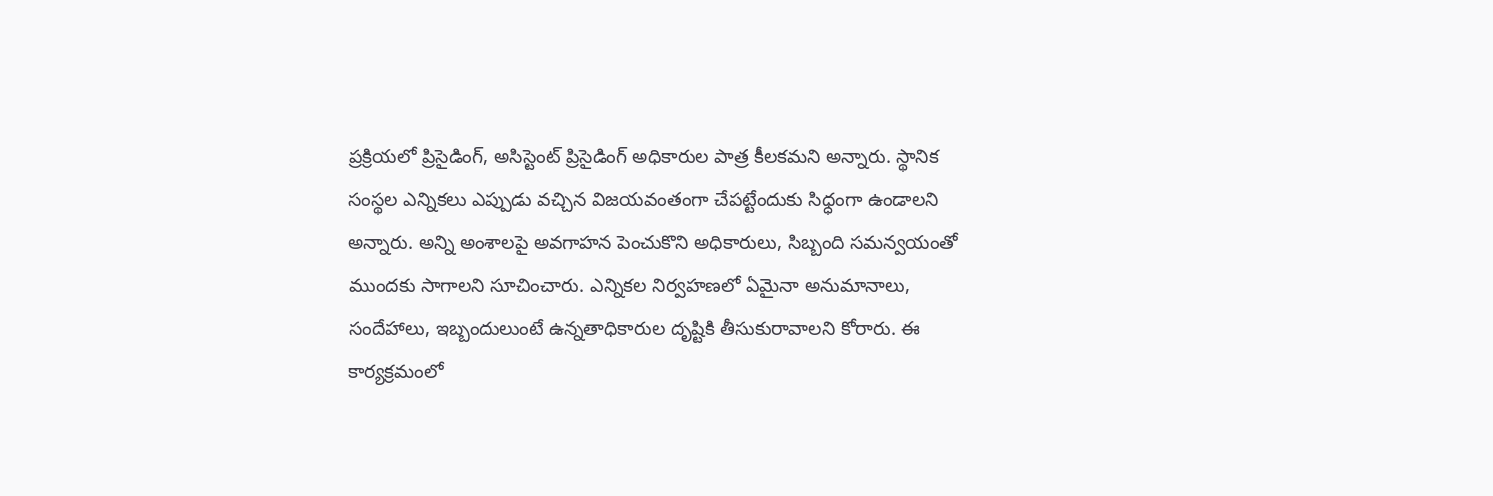ప్రక్రియలో ప్రిసైడింగ్, అసిస్టెంట్ ప్రిసైడింగ్ అధికారుల పాత్ర కీలకమని అన్నారు. స్థానిక సంస్థల ఎన్నికలు ఎప్పుడు వచ్చిన విజయవంతంగా చేపట్టేందుకు సిధ్ధంగా ఉండాలని అన్నారు. అన్ని అంశాలపై అవగాహన పెంచుకొని అధికారులు, సిబ్బంది సమన్వయంతో ముందకు సాగాలని సూచించారు. ఎన్నికల నిర్వహణలో ఏమైనా అనుమానాలు, సందేహాలు, ఇబ్బందులుంటే ఉన్నతాధికారుల దృష్టికి తీసుకురావాలని కోరారు. ఈ కార్యక్రమంలో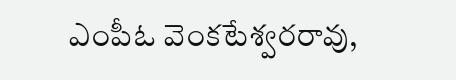ఎంపీఓ వెంకటేశ్వరరావు,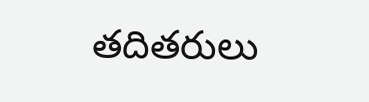తదితరులు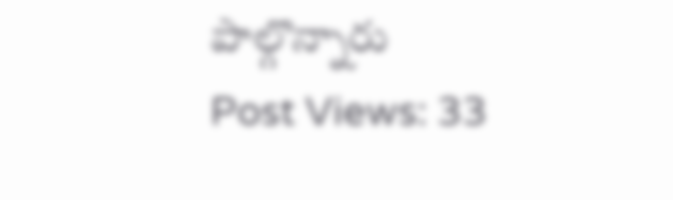పాల్గొన్నారు
Post Views: 33